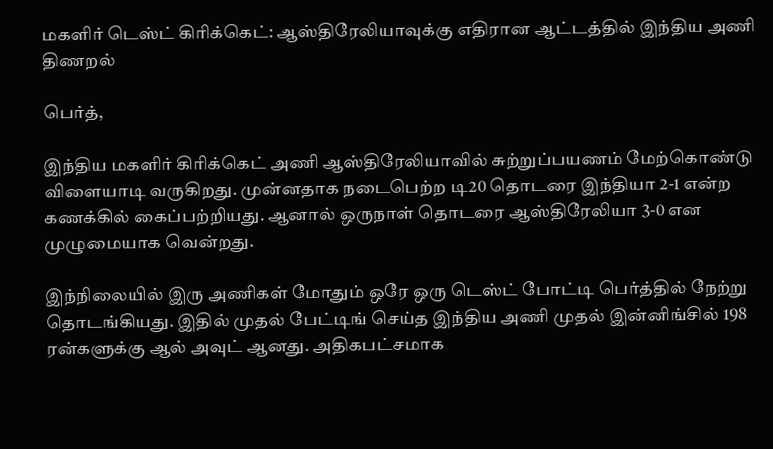மகளிர் டெஸ்ட் கிரிக்கெட்: ஆஸ்திரேலியாவுக்கு எதிரான ஆட்டத்தில் இந்திய அணி திணறல்

பெர்த்,

இந்திய மகளிர் கிரிக்கெட் அணி ஆஸ்திரேலியாவில் சுற்றுப்பயணம் மேற்கொண்டு விளையாடி வருகிறது. முன்னதாக நடைபெற்ற டி20 தொடரை இந்தியா 2-1 என்ற கணக்கில் கைப்பற்றியது. ஆனால் ஒருநாள் தொடரை ஆஸ்திரேலியா 3-0 என முழுமையாக வென்றது.

இந்நிலையில் இரு அணிகள் மோதும் ஒரே ஒரு டெஸ்ட் போட்டி பெர்த்தில் நேற்று தொடங்கியது. இதில் முதல் பேட்டிங் செய்த இந்திய அணி முதல் இன்னிங்சில் 198 ரன்களுக்கு ஆல் அவுட் ஆனது. அதிகபட்சமாக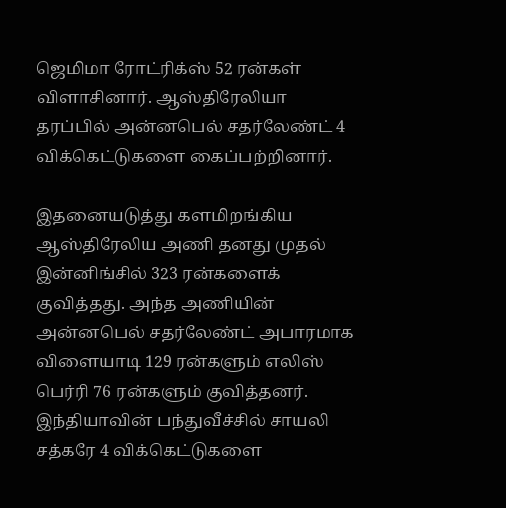ஜெமிமா ரோட்ரிக்ஸ் 52 ரன்கள் விளாசினார். ஆஸ்திரேலியா தரப்பில் அன்னபெல் சதர்லேண்ட் 4 விக்கெட்டுகளை கைப்பற்றினார்.

இதனையடுத்து களமிறங்கிய ஆஸ்திரேலிய அணி தனது முதல் இன்னிங்சில் 323 ரன்களைக் குவித்தது. அந்த அணியின் அன்னபெல் சதர்லேண்ட் அபாரமாக விளையாடி 129 ரன்களும் எலிஸ் பெர்ரி 76 ரன்களும் குவித்தனர். இந்தியாவின் பந்துவீச்சில் சாயலி சத்கரே 4 விக்கெட்டுகளை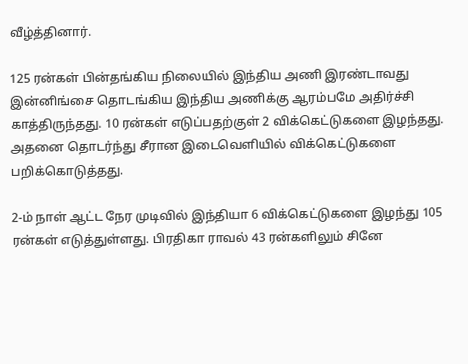வீழ்த்தினார்.

125 ரன்கள் பின்தங்கிய நிலையில் இந்திய அணி இரண்டாவது இன்னிங்சை தொடங்கிய இந்திய அணிக்கு ஆரம்பமே அதிர்ச்சி காத்திருந்தது. 10 ரன்கள் எடுப்பதற்குள் 2 விக்கெட்டுகளை இழந்தது. அதனை தொடர்ந்து சீரான இடைவெளியில் விக்கெட்டுகளை பறிக்கொடுத்தது.

2-ம் நாள் ஆட்ட நேர முடிவில் இந்தியா 6 விக்கெட்டுகளை இழந்து 105 ரன்கள் எடுத்துள்ளது. பிரதிகா ராவல் 43 ரன்களிலும் சினே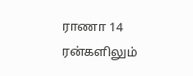ராணா 14 ரன்களிலும்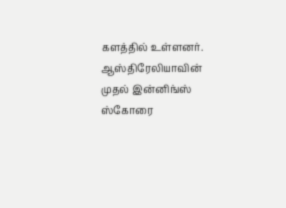களத்தில் உள்ளனர். ஆஸ்திரேலியாவின் முதல் இன்னிங்ஸ் ஸ்கோரை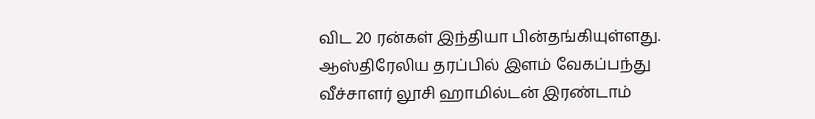விட 20 ரன்கள் இந்தியா பின்தங்கியுள்ளது. ஆஸ்திரேலிய தரப்பில் இளம் வேகப்பந்து வீச்சாளர் லூசி ஹாமில்டன் இரண்டாம்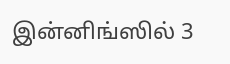இன்னிங்ஸில் 3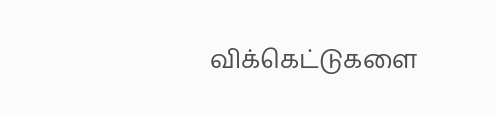விக்கெட்டுகளை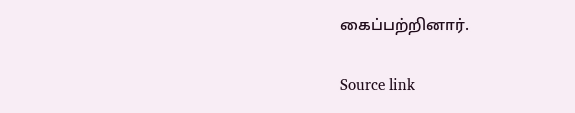கைப்பற்றினார்.

Source link